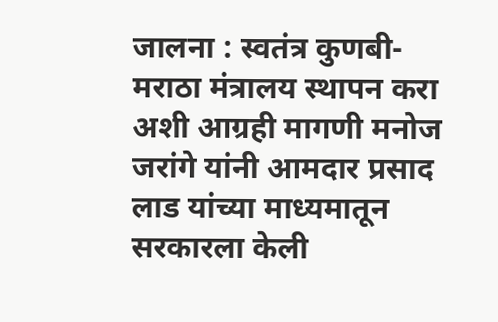जालना : स्वतंत्र कुणबी-मराठा मंत्रालय स्थापन करा अशी आग्रही मागणी मनोज जरांगे यांनी आमदार प्रसाद लाड यांच्या माध्यमातून सरकारला केली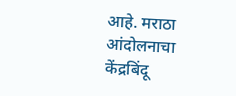आहे. मराठा आंदोलनाचा केंद्रबिंदू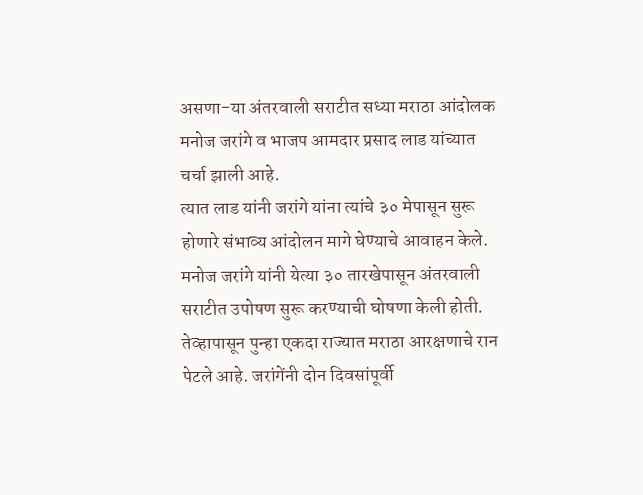असणा-या अंतरवाली सराटीत सध्या मराठा आंदोलक मनोज जरांगे व भाजप आमदार प्रसाद लाड यांच्यात चर्चा झाली आहे.
त्यात लाड यांनी जरांगे यांना त्यांचे ३० मेपासून सुरू होणारे संभाव्य आंदोलन मागे घेण्याचे आवाहन केले. मनोज जरांगे यांनी येत्या ३० तारखेपासून अंतरवाली सराटीत उपोषण सुरू करण्याची घोषणा केली होती. तेव्हापासून पुन्हा एकदा राज्यात मराठा आरक्षणाचे रान पेटले आहे. जरांगेंनी दोन दिवसांपूर्वी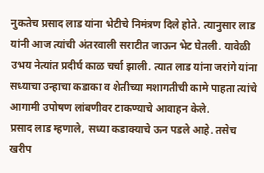नुकतेच प्रसाद लाड यांना भेटीचे निमंत्रण दिले होते. त्यानुसार लाड यांनी आज त्यांची अंतरवाली सराटीत जाऊन भेट घेतली. यावेळी उभय नेत्यांत प्रदीर्घ काळ चर्चा झाली. त्यात लाड यांना जरांगे यांना सध्याचा उन्हाचा कडाका व शेतीच्या मशागतीची कामे पाहता त्यांचे आगामी उपोषण लांबणीवर टाकण्याचे आवाहन केले.
प्रसाद लाड म्हणाले, सध्या कडाक्याचे ऊन पडले आहे. तसेच खरीप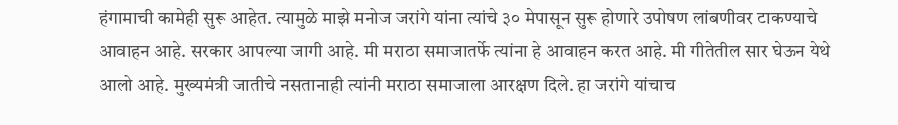हंगामाची कामेही सुरू आहेत. त्यामुळे माझे मनोज जरांगे यांना त्यांचे ३० मेपासून सुरू होणारे उपोषण लांबणीवर टाकण्याचे आवाहन आहे. सरकार आपल्या जागी आहे. मी मराठा समाजातर्फे त्यांना हे आवाहन करत आहे. मी गीतेतील सार घेऊन येथे आलो आहे. मुख्यमंत्री जातीचे नसतानाही त्यांनी मराठा समाजाला आरक्षण दिले. हा जरांगे यांचाच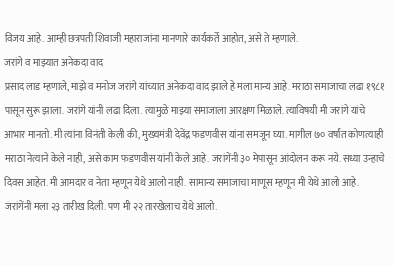विजय आहे. आम्ही छत्रपती शिवाजी महाराजांना मानणारे कार्यकर्ते आहोत, असे ते म्हणाले.
जरांगे व माझ्यात अनेकदा वाद
प्रसाद लाड म्हणाले, माझे व मनोज जरांगे यांच्यात अनेकदा वाद झाले हे मला मान्य आहे. मराठा समाजाचा लढा १९८१ पासून सुरू झाला. जरांगे यांनी लढा दिला. त्यामुळे माझ्या समाजाला आरक्षण मिळाले. त्याविषयी मी जरांगे यांचे आभार मानतो. मी त्यांना विनंती केली की, मुख्यमंत्री देवेंद्र फडणवीस यांना समजून घ्या. मागील ७० वर्षांत कोणत्याही मराठा नेत्याने केले नाही, असे काम फडणवीस यांनी केले आहे. जरांगेंनी ३० मेपासून आंदोलन करू नये. सध्या उन्हाचे दिवस आहेत. मी आमदार व नेता म्हणून येथे आलो नाही. सामान्य समाजाचा माणूस म्हणून मी येथे आलो आहे. जरांगेंनी मला २३ तारीख दिली. पण मी २२ तारखेलाच येथे आलो.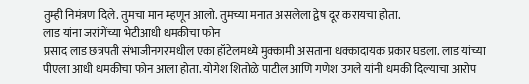तुम्ही निमंत्रण दिले. तुमचा मान म्हणून आलो. तुमच्या मनात असलेला द्वेष दूर करायचा होता.
लाड यांना जरांगेंच्या भेटीआधी धमकीचा फोन
प्रसाद लाड छत्रपती संभाजीनगरमधील एका हॉटेलमध्ये मुक्कामी असताना धक्कादायक प्रकार घडला. लाड यांच्या पीएला आधी धमकीचा फोन आला होता. योगेश शितोळे पाटील आणि गणेश उगले यांनी धमकी दिल्याचा आरोप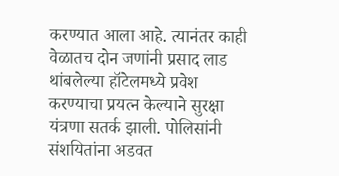करण्यात आला आहे. त्यानंतर काही वेळातच दोन जणांनी प्रसाद लाड थांबलेल्या हॉटेलमध्ये प्रवेश करण्याचा प्रयत्न केल्याने सुरक्षा यंत्रणा सतर्क झाली. पोलिसांनी संशयितांना अडवत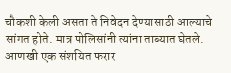चौकशी केली असता ते निवेदन देण्यासाठी आल्याचे सांगत होते. मात्र पोलिसांनी त्यांना ताब्यात घेतले. आणखी एक संशयित फरार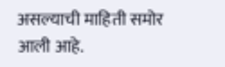असल्याची माहिती समोर आली आहे.